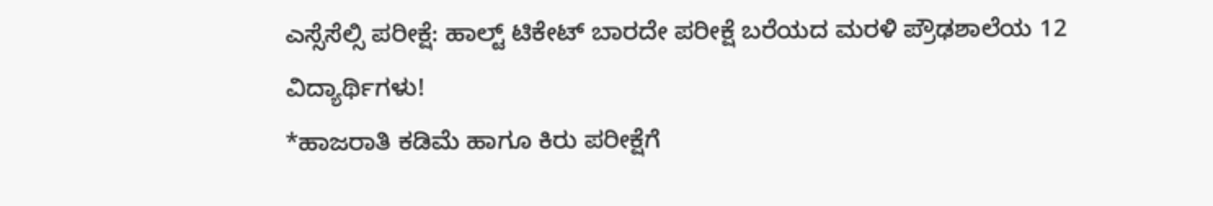ಎಸ್ಸೆಸೆಲ್ಸಿ ಪರೀಕ್ಷೆ: ಹಾಲ್ಟ್ ಟಿಕೇಟ್ ಬಾರದೇ ಪರೀಕ್ಷೆ ಬರೆಯದ ಮರಳಿ ಪ್ರೌಢಶಾಲೆಯ 12 ವಿದ್ಯಾರ್ಥಿಗಳು!
*ಹಾಜರಾತಿ ಕಡಿಮೆ ಹಾಗೂ ಕಿರು ಪರೀಕ್ಷೆಗೆ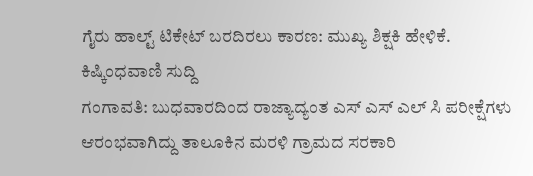ಗೈರು ಹಾಲ್ಟ್ ಟಿಕೇಟ್ ಬರದಿರಲು ಕಾರಣ: ಮುಖ್ಯ ಶಿಕ್ಷಕಿ ಹೇಳಿಕೆ.
ಕಿಷ್ಕಿಂಧವಾಣಿ ಸುದ್ದಿ
ಗಂಗಾವತಿ: ಬುಧವಾರದಿಂದ ರಾಜ್ಯಾದ್ಯಂತ ಎಸ್ ಎಸ್ ಎಲ್ ಸಿ ಪರೀಕ್ಷೆಗಳು ಆರಂಭವಾಗಿದ್ದು ತಾಲೂಕಿನ ಮರಳಿ ಗ್ರಾಮದ ಸರಕಾರಿ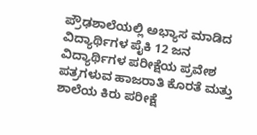ಪ್ರೌಢಶಾಲೆಯಲ್ಲಿ ಅಭ್ಯಾಸ ಮಾಡಿದ ವಿದ್ಯಾರ್ಥಿಗಳ ಪೈಕಿ 12 ಜನ ವಿದ್ಯಾರ್ಥಿಗಳ ಪರೀಕ್ಷೆಯ ಪ್ರವೇಶ ಪತ್ರಗಳುವ ಹಾಜರಾತಿ ಕೊರತೆ ಮತ್ತು ಶಾಲೆಯ ಕಿರು ಪರೀಕ್ಷೆ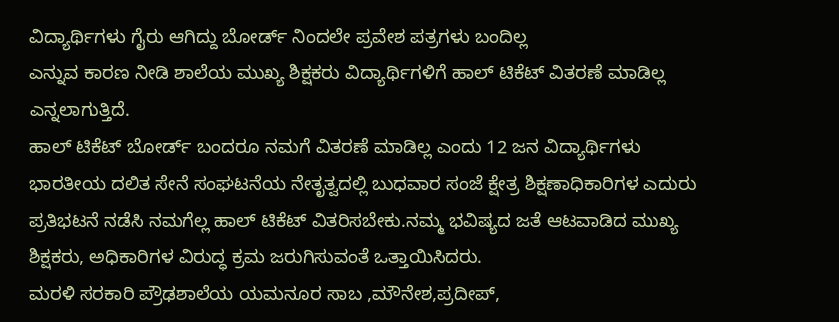ವಿದ್ಯಾರ್ಥಿಗಳು ಗೈರು ಆಗಿದ್ದು ಬೋರ್ಡ್ ನಿಂದಲೇ ಪ್ರವೇಶ ಪತ್ರಗಳು ಬಂದಿಲ್ಲ
ಎನ್ನುವ ಕಾರಣ ನೀಡಿ ಶಾಲೆಯ ಮುಖ್ಯ ಶಿಕ್ಷಕರು ವಿದ್ಯಾರ್ಥಿಗಳಿಗೆ ಹಾಲ್ ಟಿಕೆಟ್ ವಿತರಣೆ ಮಾಡಿಲ್ಲ ಎನ್ನಲಾಗುತ್ತಿದೆ.
ಹಾಲ್ ಟಿಕೆಟ್ ಬೋರ್ಡ್ ಬಂದರೂ ನಮಗೆ ವಿತರಣೆ ಮಾಡಿಲ್ಲ ಎಂದು 12 ಜನ ವಿದ್ಯಾರ್ಥಿಗಳು ಭಾರತೀಯ ದಲಿತ ಸೇನೆ ಸಂಘಟನೆಯ ನೇತೃತ್ವದಲ್ಲಿ ಬುಧವಾರ ಸಂಜೆ ಕ್ಷೇತ್ರ ಶಿಕ್ಷಣಾಧಿಕಾರಿಗಳ ಎದುರು ಪ್ರತಿಭಟನೆ ನಡೆಸಿ ನಮಗೆಲ್ಲ ಹಾಲ್ ಟಿಕೆಟ್ ವಿತರಿಸಬೇಕು.ನಮ್ಮ ಭವಿಷ್ಯದ ಜತೆ ಆಟವಾಡಿದ ಮುಖ್ಯ ಶಿಕ್ಷಕರು, ಅಧಿಕಾರಿಗಳ ವಿರುದ್ಧ ಕ್ರಮ ಜರುಗಿಸುವಂತೆ ಒತ್ತಾಯಿಸಿದರು.
ಮರಳಿ ಸರಕಾರಿ ಪ್ರೌಢಶಾಲೆಯ ಯಮನೂರ ಸಾಬ ,ಮೌನೇಶ,ಪ್ರದೀಪ್,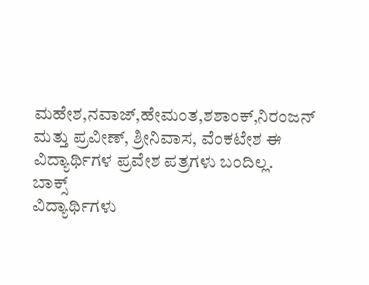ಮಹೇಶ,ನವಾಜ್,ಹೇಮಂತ,ಶಶಾಂಕ್,ನಿರಂಜನ್ ಮತ್ತು ಪ್ರವೀಣ್, ಶ್ರೀನಿವಾಸ, ವೆಂಕಟೇಶ ಈ ವಿದ್ಯಾರ್ಥಿಗಳ ಪ್ರವೇಶ ಪತ್ರಗಳು ಬಂದಿಲ್ಲ.
ಬಾಕ್ಸ್
ವಿದ್ಯಾರ್ಥಿಗಳು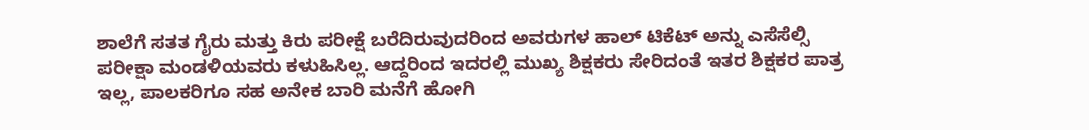ಶಾಲೆಗೆ ಸತತ ಗೈರು ಮತ್ತು ಕಿರು ಪರೀಕ್ಷೆ ಬರೆದಿರುವುದರಿಂದ ಅವರುಗಳ ಹಾಲ್ ಟಿಕೆಟ್ ಅನ್ನು ಎಸೆಸೆಲ್ಸಿ ಪರೀಕ್ಷಾ ಮಂಡಳಿಯವರು ಕಳುಹಿಸಿಲ್ಲ. ಆದ್ದರಿಂದ ಇದರಲ್ಲಿ ಮುಖ್ಯ ಶಿಕ್ಷಕರು ಸೇರಿದಂತೆ ಇತರ ಶಿಕ್ಷಕರ ಪಾತ್ರ ಇಲ್ಲ, ಪಾಲಕರಿಗೂ ಸಹ ಅನೇಕ ಬಾರಿ ಮನೆಗೆ ಹೋಗಿ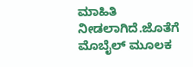ಮಾಹಿತಿ ನೀಡಲಾಗಿದೆ.ಜೊತೆಗೆ ಮೊಬೈಲ್ ಮೂಲಕ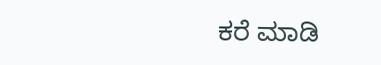ಕರೆ ಮಾಡಿ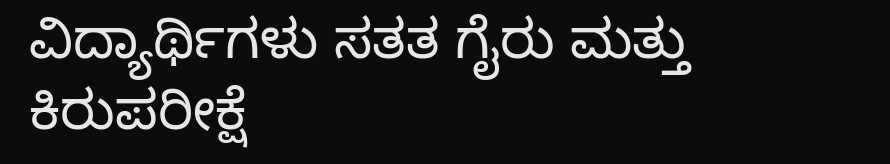ವಿದ್ಯಾರ್ಥಿಗಳು ಸತತ ಗೈರು ಮತ್ತು ಕಿರುಪರೀಕ್ಷೆ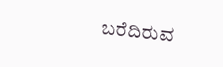ಬರೆದಿರುವ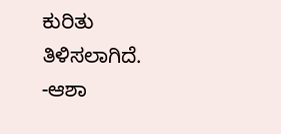ಕುರಿತು ತಿಳಿಸಲಾಗಿದೆ.
-ಆಶಾ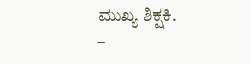ಮುಖ್ಯ ಶಿಕ್ಷಕಿ.
–